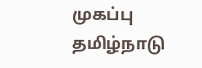முகப்பு
தமிழ்நாடு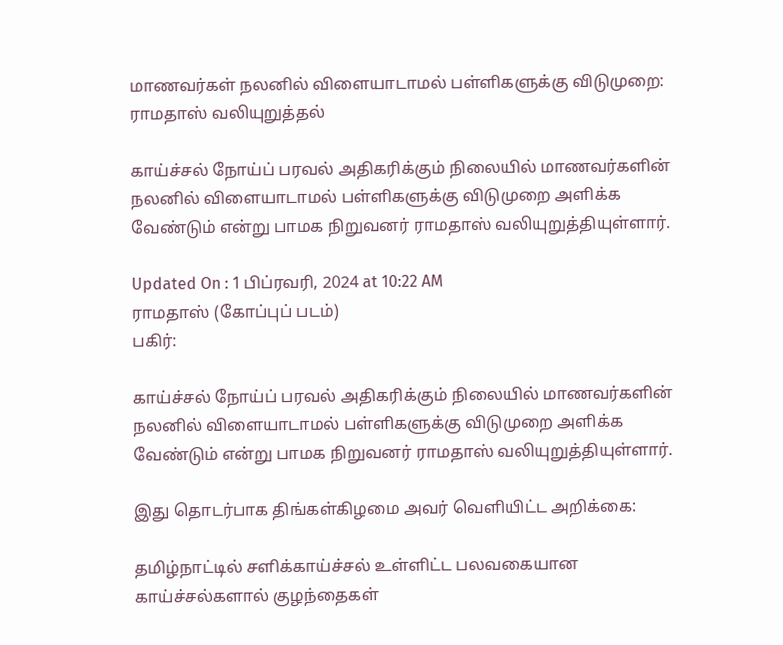மாணவர்கள் நலனில் விளையாடாமல் பள்ளிகளுக்கு விடுமுறை: ராமதாஸ் வலியுறுத்தல்

காய்ச்சல் நோய்ப் பரவல் அதிகரிக்கும் நிலையில் மாணவர்களின் நலனில் விளையாடாமல் பள்ளிகளுக்கு விடுமுறை அளிக்க வேண்டும் என்று பாமக நிறுவனர் ராமதாஸ் வலியுறுத்தியுள்ளார்.

Updated On : 1 பிப்ரவரி, 2024 at 10:22 AM
ராமதாஸ் (கோப்புப் படம்)
பகிர்:

காய்ச்சல் நோய்ப் பரவல் அதிகரிக்கும் நிலையில் மாணவர்களின் நலனில் விளையாடாமல் பள்ளிகளுக்கு விடுமுறை அளிக்க வேண்டும் என்று பாமக நிறுவனர் ராமதாஸ் வலியுறுத்தியுள்ளார்.

இது தொடர்பாக திங்கள்கிழமை அவர் வெளியிட்ட அறிக்கை:

தமிழ்நாட்டில் சளிக்காய்ச்சல் உள்ளிட்ட பலவகையான காய்ச்சல்களால் குழந்தைகள்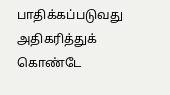பாதிக்கப்படுவது அதிகரித்துக் கொண்டே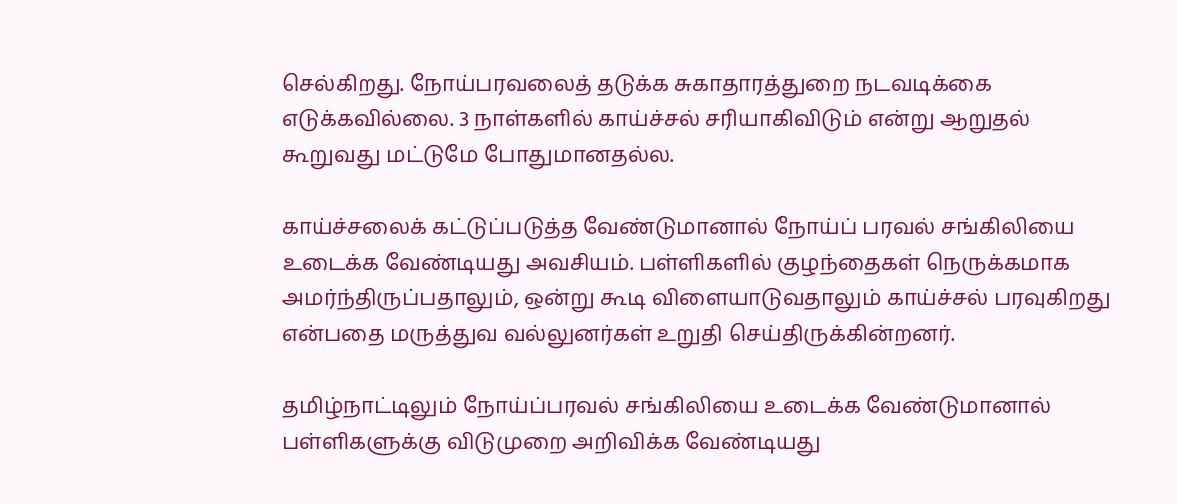செல்கிறது. நோய்பரவலைத் தடுக்க சுகாதாரத்துறை நடவடிக்கை எடுக்கவில்லை. 3 நாள்களில் காய்ச்சல் சரியாகிவிடும் என்று ஆறுதல் கூறுவது மட்டுமே போதுமானதல்ல.

காய்ச்சலைக் கட்டுப்படுத்த வேண்டுமானால் நோய்ப் பரவல் சங்கிலியை உடைக்க வேண்டியது அவசியம். பள்ளிகளில் குழந்தைகள் நெருக்கமாக அமர்ந்திருப்பதாலும், ஒன்று கூடி விளையாடுவதாலும் காய்ச்சல் பரவுகிறது என்பதை மருத்துவ வல்லுனர்கள் உறுதி செய்திருக்கின்றனர்.

தமிழ்நாட்டிலும் நோய்ப்பரவல் சங்கிலியை உடைக்க வேண்டுமானால் பள்ளிகளுக்கு விடுமுறை அறிவிக்க வேண்டியது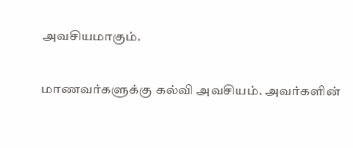அவசியமாகும்.

மாணவர்களுக்கு கல்வி அவசியம். அவர்களின்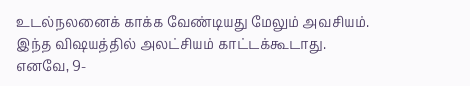உடல்நலனைக் காக்க வேண்டியது மேலும் அவசியம். இந்த விஷயத்தில் அலட்சியம் காட்டக்கூடாது. எனவே, 9-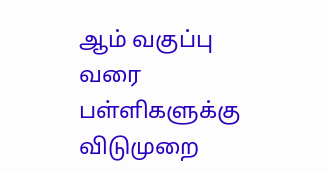ஆம் வகுப்பு வரை பள்ளிகளுக்கு விடுமுறை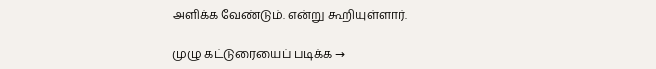அளிக்க வேண்டும். என்று கூறியுள்ளார்.

முழு கட்டுரையைப் படிக்க →